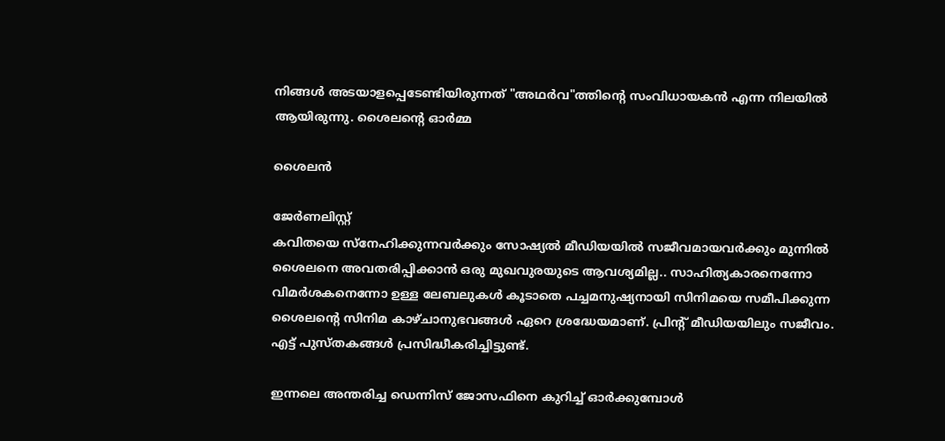നിങ്ങൾ അടയാളപ്പെടേണ്ടിയിരുന്നത് "അഥർവ"ത്തിന്റെ സംവിധായകൻ എന്ന നിലയിൽ ആയിരുന്നു. ശൈലന്റെ ഓർമ്മ

ശൈലൻ

ജേര്‍ണലിസ്റ്റ്
കവിതയെ സ്നേഹിക്കുന്നവർക്കും സോഷ്യൽ മീഡിയയിൽ സജീവമായവർക്കും മുന്നിൽ ശൈലനെ അവതരിപ്പിക്കാൻ ഒരു മുഖവുരയുടെ ആവശ്യമില്ല.. സാഹിത്യകാരനെന്നോ വിമർശകനെന്നോ ഉള്ള ലേബലുകൾ കൂടാതെ പച്ചമനുഷ്യനായി സിനിമയെ സമീപിക്കുന്ന ശൈലന്റെ സിനിമ കാഴ്ചാനുഭവങ്ങൾ ഏറെ ശ്രദ്ധേയമാണ്. പ്രിന്റ് മീഡിയയിലും സജീവം. എട്ട് പുസ്തകങ്ങൾ പ്രസിദ്ധീകരിച്ചിട്ടുണ്ട്.

ഇന്നലെ അന്തരിച്ച ഡെന്നിസ് ജോസഫിനെ കുറിച്ച് ഓർക്കുമ്പോൾ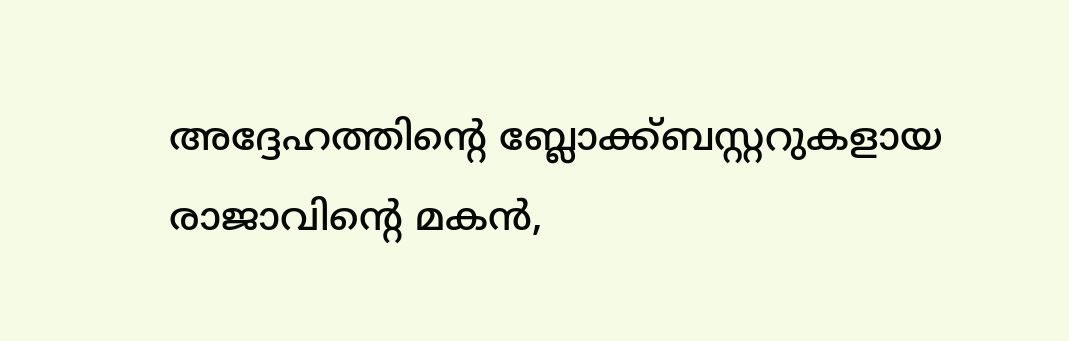അദ്ദേഹത്തിന്റെ ബ്ലോക്ക്ബസ്റ്ററുകളായ രാജാവിന്റെ മകൻ,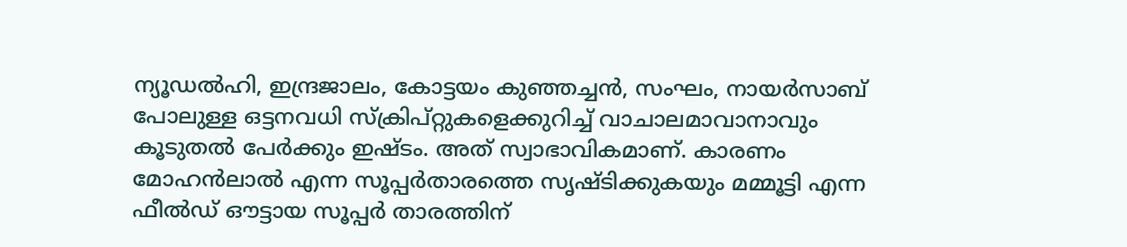ന്യൂഡൽഹി, ഇന്ദ്രജാലം, കോട്ടയം കുഞ്ഞച്ചൻ, സംഘം, നായർസാബ് പോലുള്ള ഒട്ടനവധി സ്ക്രിപ്റ്റുകളെക്കുറിച്ച് വാചാലമാവാനാവും കൂടുതൽ പേർക്കും ഇഷ്ടം. അത് സ്വാഭാവികമാണ്. കാരണം മോഹൻലാൽ എന്ന സൂപ്പർതാരത്തെ സൃഷ്ടിക്കുകയും മമ്മൂട്ടി എന്ന ഫീൽഡ് ഔട്ടായ സൂപ്പർ താരത്തിന്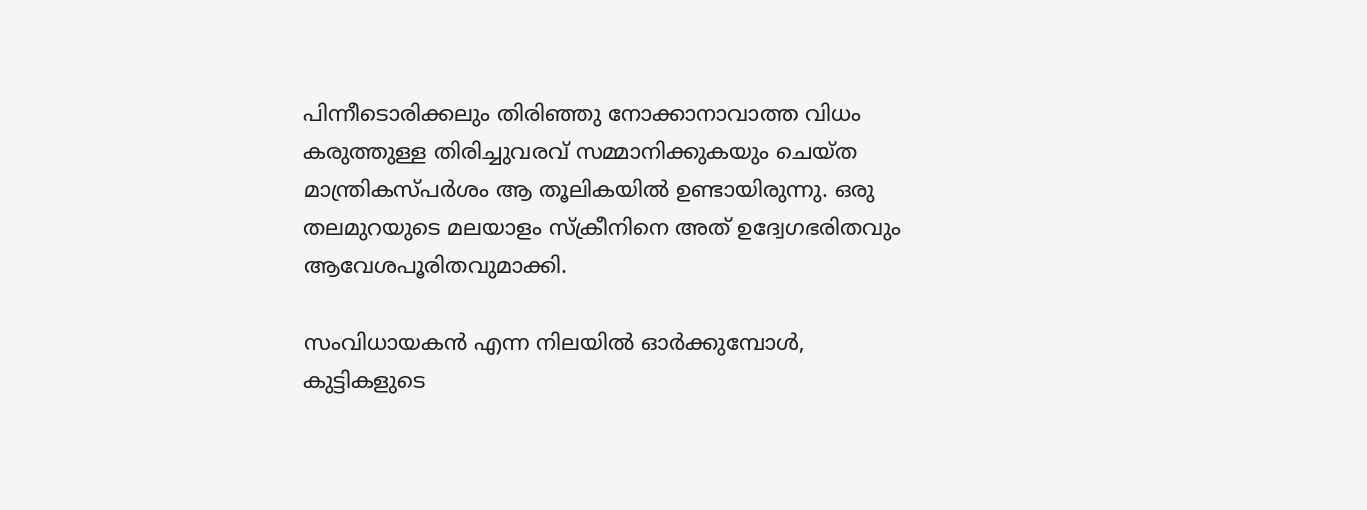പിന്നീടൊരിക്കലും തിരിഞ്ഞു നോക്കാനാവാത്ത വിധം കരുത്തുള്ള തിരിച്ചുവരവ് സമ്മാനിക്കുകയും ചെയ്ത മാന്ത്രികസ്പർശം ആ തൂലികയിൽ ഉണ്ടായിരുന്നു. ഒരു തലമുറയുടെ മലയാളം സ്‌ക്രീനിനെ അത് ഉദ്വേഗഭരിതവും ആവേശപൂരിതവുമാക്കി.

സംവിധായകൻ എന്ന നിലയിൽ ഓർക്കുമ്പോൾ, കുട്ടികളുടെ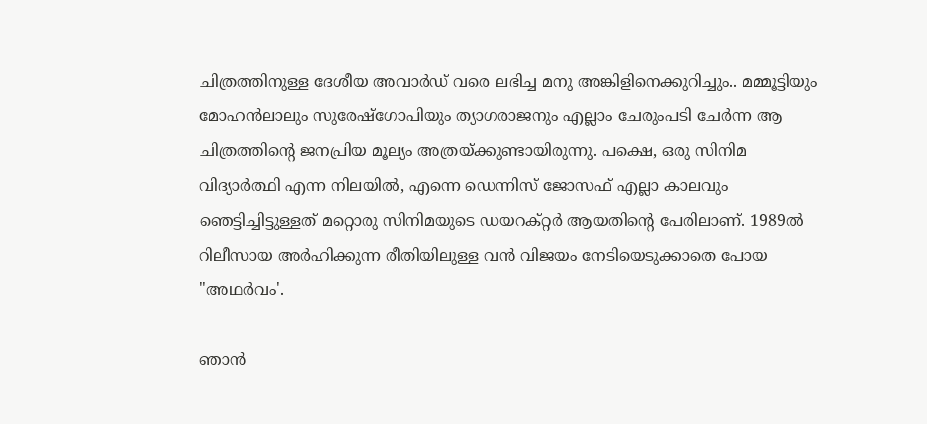ചിത്രത്തിനുള്ള ദേശീയ അവാർഡ് വരെ ലഭിച്ച മനു അങ്കിളിനെക്കുറിച്ചും.. മമ്മൂട്ടിയും മോഹൻലാലും സുരേഷ്‌ഗോപിയും ത്യാഗരാജനും എല്ലാം ചേരുംപടി ചേർന്ന ആ ചിത്രത്തിന്റെ ജനപ്രിയ മൂല്യം അത്രയ്ക്കുണ്ടായിരുന്നു. പക്ഷെ, ഒരു സിനിമ വിദ്യാർത്ഥി എന്ന നിലയിൽ, എന്നെ ഡെന്നിസ് ജോസഫ് എല്ലാ കാലവും ഞെട്ടിച്ചിട്ടുള്ളത് മറ്റൊരു സിനിമയുടെ ഡയറക്റ്റർ ആയതിന്റെ പേരിലാണ്. 1989ൽ റിലീസായ അർഹിക്കുന്ന രീതിയിലുള്ള വൻ വിജയം നേടിയെടുക്കാതെ പോയ "അഥർവം'.

ഞാൻ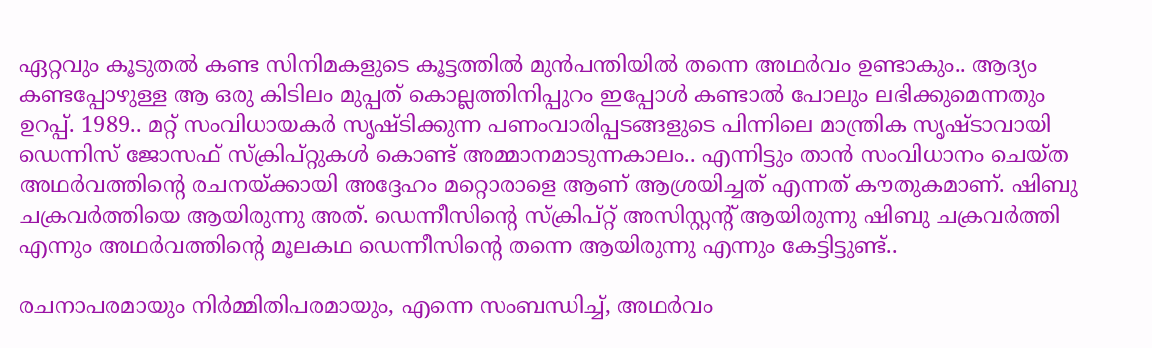ഏറ്റവും കൂടുതൽ കണ്ട സിനിമകളുടെ കൂട്ടത്തിൽ മുൻപന്തിയിൽ തന്നെ അഥർവം ഉണ്ടാകും.. ആദ്യം കണ്ടപ്പോഴുള്ള ആ ഒരു കിടിലം മുപ്പത് കൊല്ലത്തിനിപ്പുറം ഇപ്പോൾ കണ്ടാൽ പോലും ലഭിക്കുമെന്നതും ഉറപ്പ്. 1989.. മറ്റ് സംവിധായകർ സൃഷ്ടിക്കുന്ന പണംവാരിപ്പടങ്ങളുടെ പിന്നിലെ മാന്ത്രിക സൃഷ്ടാവായി ഡെന്നിസ് ജോസഫ് സ്ക്രിപ്റ്റുകൾ കൊണ്ട് അമ്മാനമാടുന്നകാലം.. എന്നിട്ടും താൻ സംവിധാനം ചെയ്ത അഥർവത്തിന്റെ രചനയ്ക്കായി അദ്ദേഹം മറ്റൊരാളെ ആണ് ആശ്രയിച്ചത് എന്നത് കൗതുകമാണ്. ഷിബു ചക്രവർത്തിയെ ആയിരുന്നു അത്. ഡെന്നീസിന്റെ സ്‌ക്രിപ്റ്റ് അസിസ്റ്റന്റ് ആയിരുന്നു ഷിബു ചക്രവർത്തി എന്നും അഥർവത്തിന്റെ മൂലകഥ ഡെന്നീസിന്റെ തന്നെ ആയിരുന്നു എന്നും കേട്ടിട്ടുണ്ട്..

രചനാപരമായും നിർമ്മിതിപരമായും, എന്നെ സംബന്ധിച്ച്, അഥർവം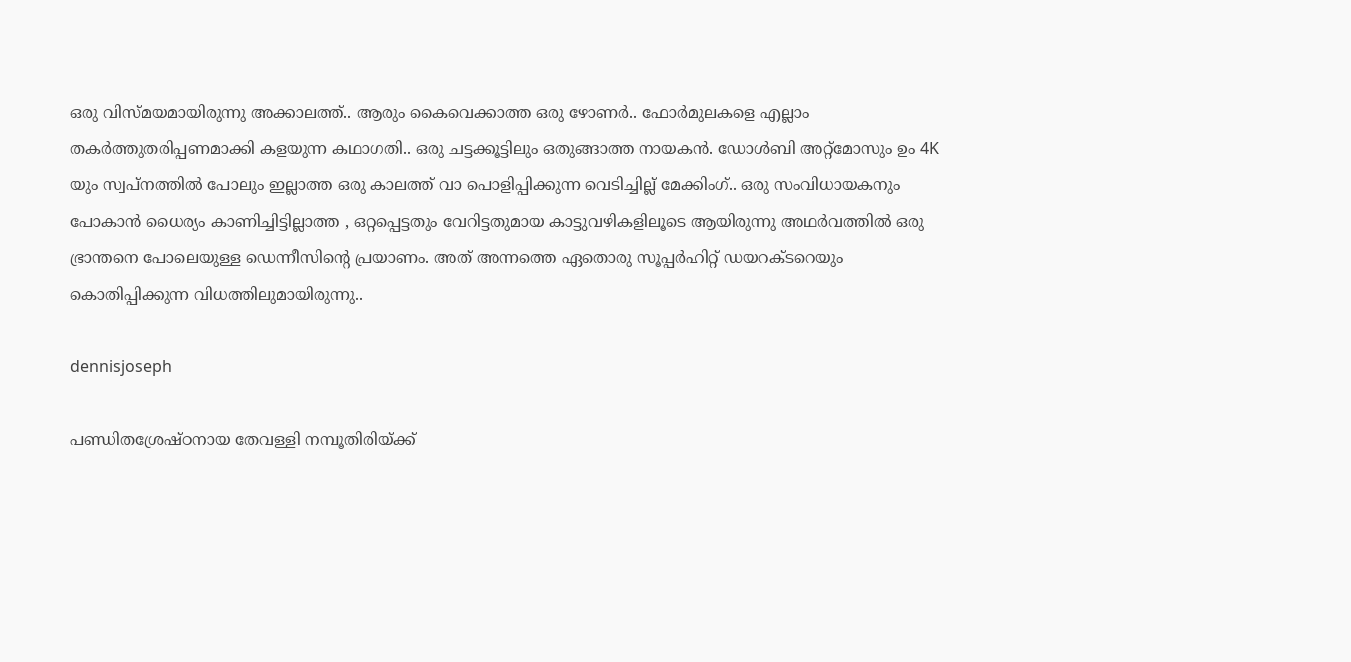ഒരു വിസ്മയമായിരുന്നു അക്കാലത്ത്.. ആരും കൈവെക്കാത്ത ഒരു ഴോണർ.. ഫോർമുലകളെ എല്ലാം തകർത്തുതരിപ്പണമാക്കി കളയുന്ന കഥാഗതി.. ഒരു ചട്ടക്കൂട്ടിലും ഒതുങ്ങാത്ത നായകൻ. ഡോൾബി അറ്റ്മോസും ഉം 4K യും സ്വപ്നത്തിൽ പോലും ഇല്ലാത്ത ഒരു കാലത്ത് വാ പൊളിപ്പിക്കുന്ന വെടിച്ചില്ല് മേക്കിംഗ്.. ഒരു സംവിധായകനും പോകാൻ ധൈര്യം കാണിച്ചിട്ടില്ലാത്ത , ഒറ്റപ്പെട്ടതും വേറിട്ടതുമായ കാട്ടുവഴികളിലൂടെ ആയിരുന്നു അഥർവത്തിൽ ഒരു ഭ്രാന്തനെ പോലെയുള്ള ഡെന്നീസിന്റെ പ്രയാണം. അത് അന്നത്തെ ഏതൊരു സൂപ്പർഹിറ്റ് ഡയറക്ടറെയും കൊതിപ്പിക്കുന്ന വിധത്തിലുമായിരുന്നു..

dennisjoseph

പണ്ഡിതശ്രേഷ്ഠനായ തേവള്ളി നമ്പൂതിരിയ്ക്ക്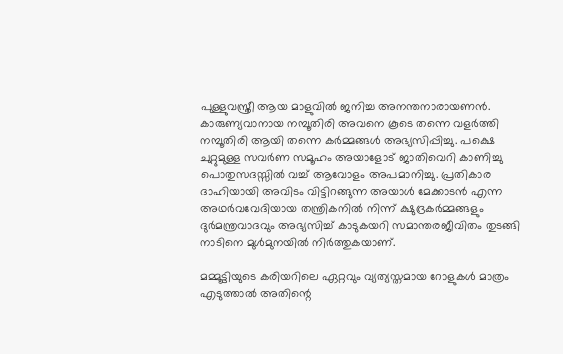പുള്ളുവസ്ത്രീ ആയ മാളുവിൽ ജനിച്ച അനന്തനാരായണൻ. കാരുണ്യവാനായ നമ്പൂതിരി അവനെ കൂടെ തന്നെ വളർത്തി നമ്പൂതിരി ആയി തന്നെ കർമ്മങ്ങൾ അഭ്യസിപ്പിച്ചു. പക്ഷെ ചുറ്റുമുള്ള സവർണ സമൂഹം അയാളോട് ജാതിവെറി കാണിച്ചു പൊതുസദസ്സിൽ വച്ച് ആവോളം അപമാനിച്ചു. പ്രതികാര ദാഹിയായി അവിടം വിട്ടിറങ്ങുന്ന അയാൾ മേക്കാടൻ എന്ന അഥർവവേദിയായ തന്ത്രികനിൽ നിന്ന് ക്ഷുദ്രകർമ്മങ്ങളും ദുർമന്ത്രവാദവും അഭ്യസിച്ച് കാടുകയറി സമാന്തരജീവിതം തുടങ്ങി നാടിനെ മുൾമുനയിൽ നിർത്തുകയാണ്.

മമ്മൂട്ടിയുടെ കരിയറിലെ ഏറ്റവും വ്യത്യസ്തമായ റോളുകൾ മാത്രം എടുത്താൽ അതിന്റെ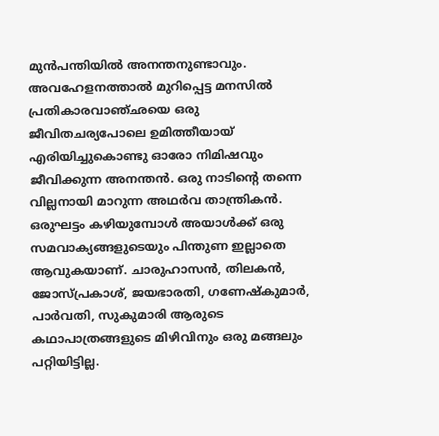മുൻപന്തിയിൽ അനന്തനുണ്ടാവും. അവഹേളനത്താൽ മുറിപ്പെട്ട മനസിൽ പ്രതികാരവാഞ്ഛയെ ഒരു ജീവിതചര്യപോലെ ഉമിത്തീയായ് എരിയിച്ചുകൊണ്ടു ഓരോ നിമിഷവും ജീവിക്കുന്ന അനന്തൻ. ഒരു നാടിന്റെ തന്നെ വില്ലനായി മാറുന്ന അഥർവ താന്ത്രികൻ. ഒരുഘട്ടം കഴിയുമ്പോൾ അയാൾക്ക് ഒരു സമവാക്യങ്ങളുടെയും പിന്തുണ ഇല്ലാതെ ആവുകയാണ്. ചാരുഹാസൻ, തിലകൻ, ജോസ്പ്രകാശ്, ജയഭാരതി, ഗണേഷ്‌കുമാർ, പാർവതി, സുകുമാരി ആരുടെ കഥാപാത്രങ്ങളുടെ മിഴിവിനും ഒരു മങ്ങലും പറ്റിയിട്ടില്ല.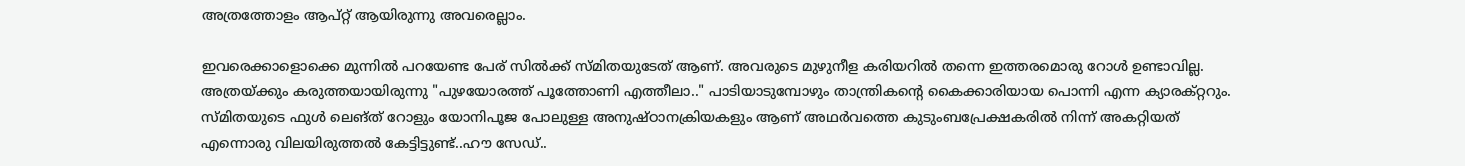അത്രത്തോളം ആപ്റ്റ്‌ ആയിരുന്നു അവരെല്ലാം.

ഇവരെക്കാളൊക്കെ മുന്നിൽ പറയേണ്ട പേര് സിൽക്ക് സ്മിതയുടേത് ആണ്. അവരുടെ മുഴുനീള കരിയറിൽ തന്നെ ഇത്തരമൊരു റോൾ ഉണ്ടാവില്ല. അത്രയ്ക്കും കരുത്തയായിരുന്നു "പുഴയോരത്ത് പൂത്തോണി എത്തീലാ.." പാടിയാടുമ്പോഴും താന്ത്രികന്റെ കൈക്കാരിയായ പൊന്നി എന്ന ക്യാരക്റ്ററും. സ്മിതയുടെ ഫുൾ ലെങ്ത് റോളും യോനിപൂജ പോലുള്ള അനുഷ്ഠാനക്രിയകളും ആണ് അഥർവത്തെ കുടുംബപ്രേക്ഷകരിൽ നിന്ന് അകറ്റിയത് എന്നൊരു വിലയിരുത്തൽ കേട്ടിട്ടുണ്ട്..ഹൗ സേഡ്..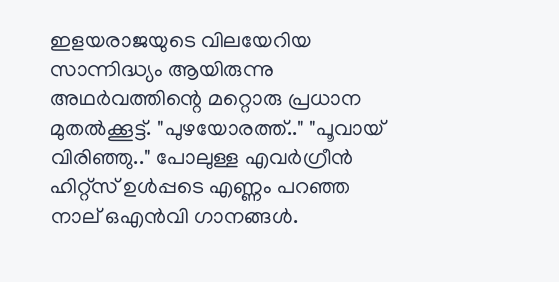ഇളയരാജയുടെ വിലയേറിയ സാന്നിദ്ധ്യം ആയിരുന്നു അഥർവത്തിന്റെ മറ്റൊരു പ്രധാന മുതൽക്കൂട്ട്. "പുഴയോരത്ത്.." "പൂവായ് വിരിഞ്ഞു.." പോലുള്ള എവർഗ്രീൻ ഹിറ്റ്സ് ഉൾപ്പടെ എണ്ണം പറഞ്ഞ നാല് ഒഎൻവി ഗാനങ്ങൾ.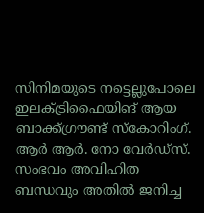സിനിമയുടെ നട്ടെല്ലുപോലെ ഇലക്ട്രിഫൈയിങ് ആയ ബാക്ക്ഗ്രൗണ്ട് സ്കോറിംഗ്. ആർ ആർ. നോ വേർഡ്‌സ്. സംഭവം അവിഹിത ബന്ധവും അതിൽ ജനിച്ച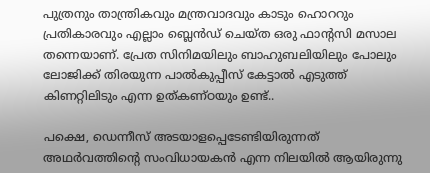പുത്രനും താന്ത്രികവും മന്ത്രവാദവും കാടും ഹൊററും പ്രതികാരവും എല്ലാം ബ്ലെൻഡ് ചെയ്ത ഒരു ഫാന്റസി മസാല തന്നെയാണ്. പ്രേത സിനിമയിലും ബാഹുബലിയിലും പോലും ലോജിക്ക് തിരയുന്ന പാൽകുപ്പീസ് കേട്ടാൽ എടുത്ത് കിണറ്റിലിടും എന്ന ഉത്കണ്ഠയും ഉണ്ട്..

പക്ഷെ, ഡെന്നീസ് അടയാളപ്പെടേണ്ടിയിരുന്നത് അഥർവത്തിന്റെ സംവിധായകൻ എന്ന നിലയിൽ ആയിരുന്നു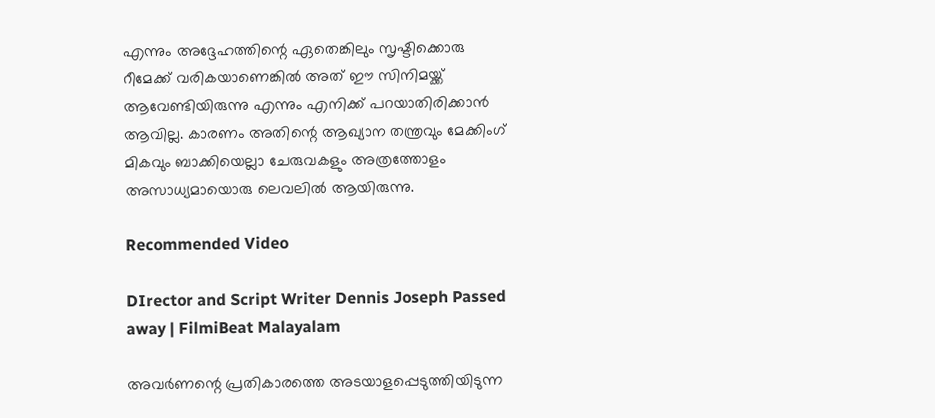എന്നും അദ്ദേഹത്തിന്റെ ഏതെങ്കിലും സൃഷ്ടിക്കൊരു റീമേക്ക്‌ വരികയാണെങ്കിൽ അത് ഈ സിനിമയ്ക്ക് ആവേണ്ടിയിരുന്നു എന്നും എനിക്ക് പറയാതിരിക്കാൻ ആവില്ല. കാരണം അതിന്റെ ആഖ്യാന തന്ത്രവും മേക്കിംഗ് മികവും ബാക്കിയെല്ലാ ചേരുവകളും അത്രത്തോളം അസാധ്യമായൊരു ലെവലിൽ ആയിരുന്നു.

Recommended Video

DIrector and Script Writer Dennis Joseph Passed away | FilmiBeat Malayalam

അവർണന്റെ പ്രതികാരത്തെ അടയാളപ്പെടുത്തിയിടുന്ന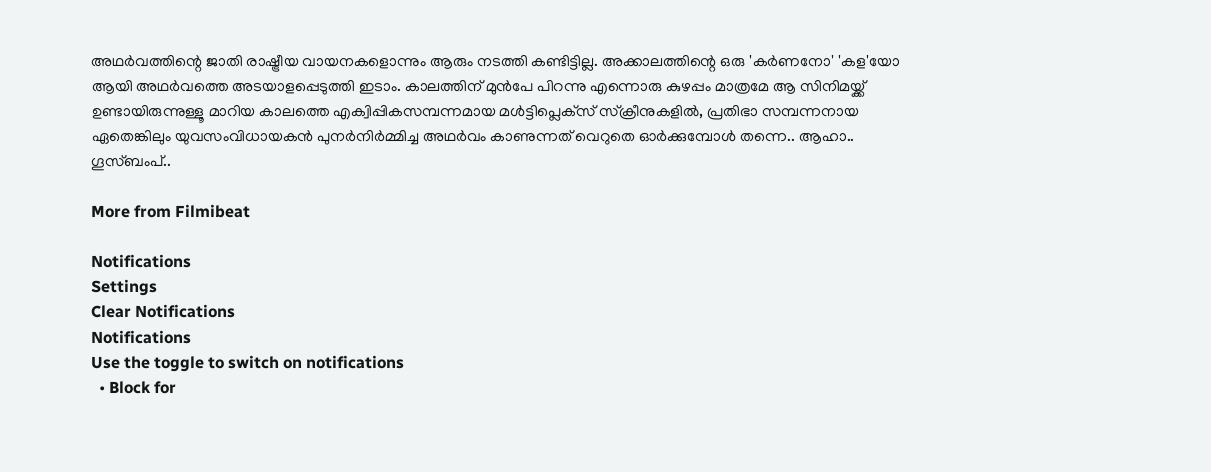അഥർവത്തിന്റെ ജാതി രാഷ്ട്രീയ വായനകളൊന്നും ആരും നടത്തി കണ്ടിട്ടില്ല. അക്കാലത്തിന്റെ ഒരു 'കർണനോ' 'കള'യോ ആയി അഥർവത്തെ അടയാളപ്പെടുത്തി ഇടാം. കാലത്തിന് മുൻപേ പിറന്നു എന്നൊരു കുഴപ്പം മാത്രമേ ആ സിനിമയ്ക്ക് ഉണ്ടായിരുന്നുള്ളൂ മാറിയ കാലത്തെ എക്വിപ്പികസമ്പന്നമായ മൾട്ടിപ്ലെക്‌സ് സ്ക്രീനുകളിൽ, പ്രതിഭാ സമ്പന്നനായ ഏതെങ്കിലും യുവസംവിധായകൻ പുനർനിർമ്മിച്ച അഥർവം കാണുന്നത് വെറുതെ ഓർക്കുമ്പോൾ തന്നെ.. ആഹാ.. ഗൂസ്ബംപ്..

More from Filmibeat

Notifications
Settings
Clear Notifications
Notifications
Use the toggle to switch on notifications
  • Block for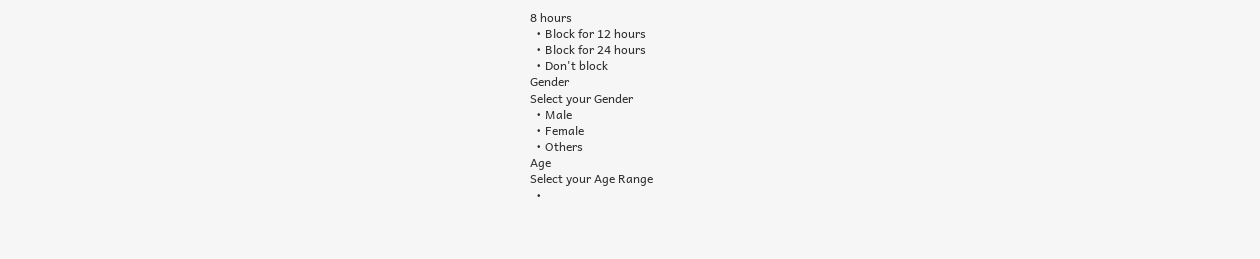8 hours
  • Block for 12 hours
  • Block for 24 hours
  • Don't block
Gender
Select your Gender
  • Male
  • Female
  • Others
Age
Select your Age Range
  •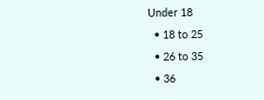Under 18
  • 18 to 25
  • 26 to 35
  • 36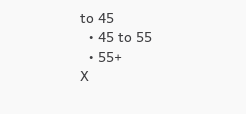to 45
  • 45 to 55
  • 55+
X